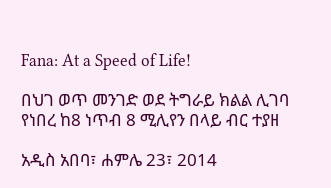Fana: At a Speed of Life!

በህገ ወጥ መንገድ ወደ ትግራይ ክልል ሊገባ የነበረ ከ8 ነጥብ 8 ሚሊየን በላይ ብር ተያዘ

አዲስ አበባ፣ ሐምሌ 23፣ 2014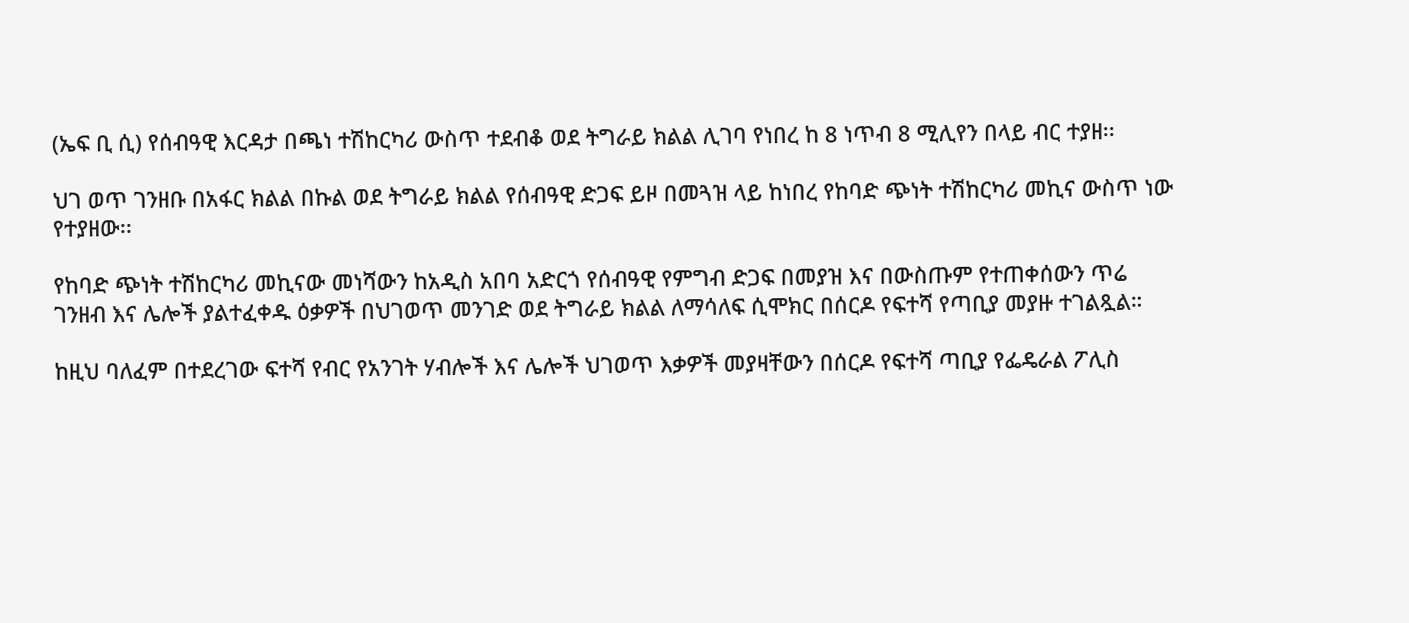(ኤፍ ቢ ሲ) የሰብዓዊ እርዳታ በጫነ ተሽከርካሪ ውስጥ ተደብቆ ወደ ትግራይ ክልል ሊገባ የነበረ ከ 8 ነጥብ 8 ሚሊየን በላይ ብር ተያዘ፡፡

ህገ ወጥ ገንዘቡ በአፋር ክልል በኩል ወደ ትግራይ ክልል የሰብዓዊ ድጋፍ ይዞ በመጓዝ ላይ ከነበረ የከባድ ጭነት ተሽከርካሪ መኪና ውስጥ ነው የተያዘው፡፡

የከባድ ጭነት ተሽከርካሪ መኪናው መነሻውን ከአዲስ አበባ አድርጎ የሰብዓዊ የምግብ ድጋፍ በመያዝ እና በውስጡም የተጠቀሰውን ጥሬ ገንዘብ እና ሌሎች ያልተፈቀዱ ዕቃዎች በህገወጥ መንገድ ወደ ትግራይ ክልል ለማሳለፍ ሲሞክር በሰርዶ የፍተሻ የጣቢያ መያዙ ተገልጿል።

ከዚህ ባለፈም በተደረገው ፍተሻ የብር የአንገት ሃብሎች እና ሌሎች ህገወጥ እቃዎች መያዛቸውን በሰርዶ የፍተሻ ጣቢያ የፌዴራል ፖሊስ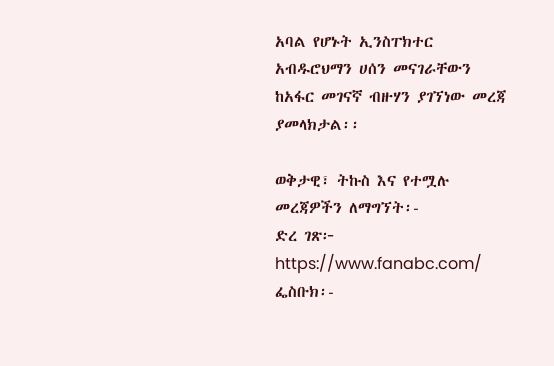አባል የሆኑት ኢንስፐክተር አብዱሮህማን ሀሰን መናገራቸውን ከአፋር መገናኛ ብዙሃን ያገኘነው መረጃ ያመላክታል፡፡

ወቅታዊ፣ ትኩስ እና የተሟሉ መረጃዎችን ለማግኘት፡-
ድረ ገጽ፦ https://www.fanabc.com/
ፌስቡክ፡-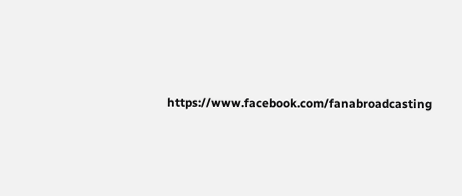https://www.facebook.com/fanabroadcasting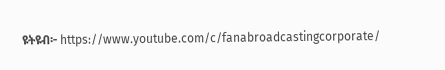ዩትዩብ፦ https://www.youtube.com/c/fanabroadcastingcorporate/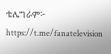ቴሌግራም፦ https://t.me/fanatelevision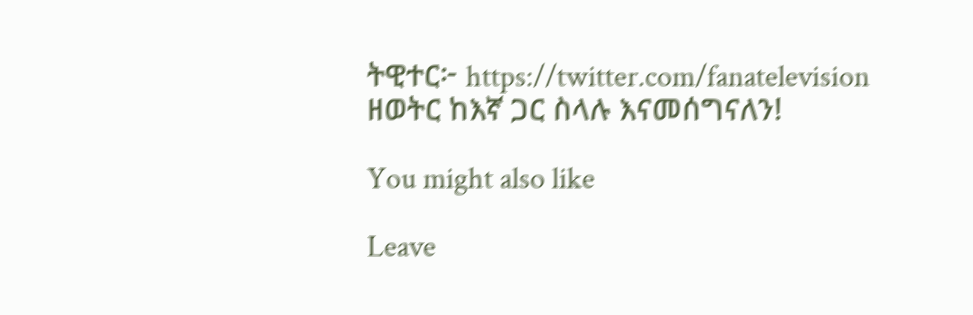ትዊተር፦ https://twitter.com/fanatelevision
ዘወትር ከእኛ ጋር ስላሉ እናመሰግናለን!

You might also like

Leave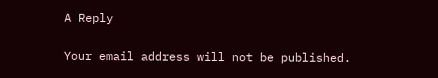A Reply

Your email address will not be published.